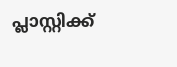പ്ലാസ്റ്റിക്ക്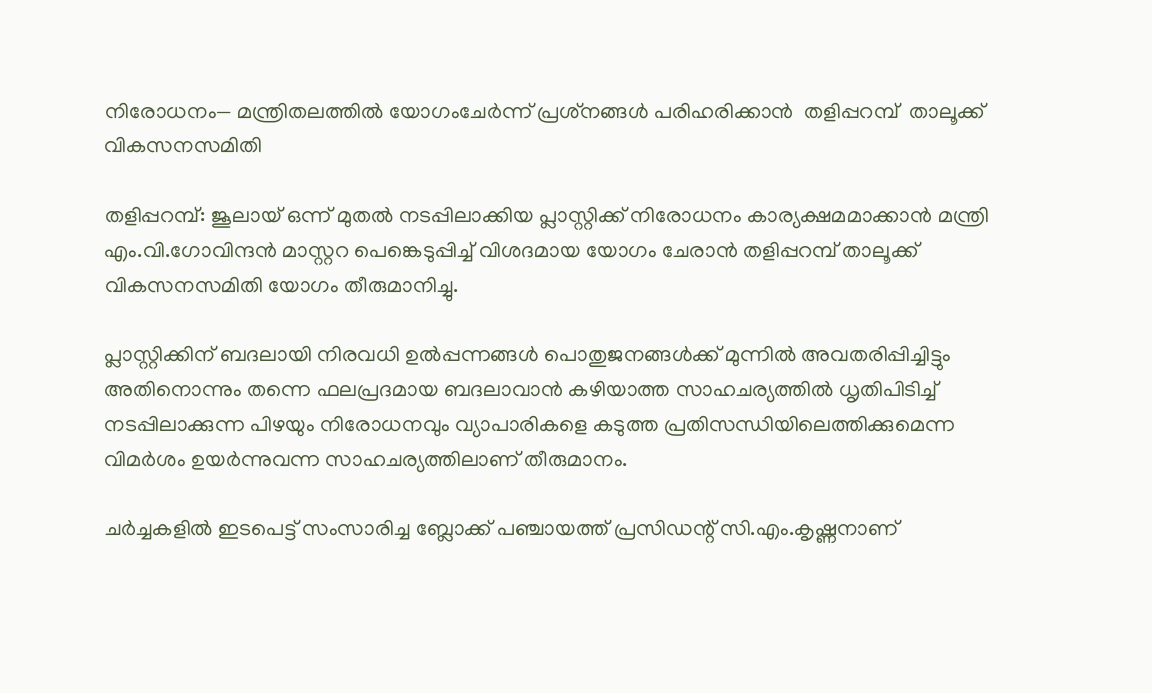നിരോധനം— മന്ത്രിതലത്തില്‍ യോഗംചേര്‍ന്ന് പ്രശ്‌നങ്ങള്‍ പരിഹരിക്കാന്‍  തളിപ്പറമ്പ്  താലൂക്ക് വികസനസമിതി

തളിപ്പറമ്പ്: ജൂലായ് ഒന്ന് മുതല്‍ നടപ്പിലാക്കിയ പ്ലാസ്റ്റിക്ക് നിരോധനം കാര്യക്ഷമമാക്കാന്‍ മന്ത്രി എം.വി.ഗോവിന്ദന്‍ മാസ്റ്ററ പെങ്കെടുപ്പിച്ച് വിശദമായ യോഗം ചേരാന്‍ തളിപ്പറമ്പ് താലൂക്ക് വികസനസമിതി യോഗം തീരുമാനിച്ചു.

പ്ലാസ്റ്റിക്കിന് ബദലായി നിരവധി ഉല്‍പ്പന്നങ്ങള്‍ പൊതുജനങ്ങള്‍ക്ക് മുന്നില്‍ അവതരിപ്പിച്ചിട്ടും അതിനൊന്നും തന്നെ ഫലപ്രദമായ ബദലാവാന്‍ കഴിയാത്ത സാഹചര്യത്തില്‍ ധൃതിപിടിച്ച് നടപ്പിലാക്കുന്ന പിഴയും നിരോധനവും വ്യാപാരികളെ കടുത്ത പ്രതിസന്ധിയിലെത്തിക്കുമെന്ന വിമര്‍ശം ഉയര്‍ന്നുവന്ന സാഹചര്യത്തിലാണ് തീരുമാനം.

ചര്‍ച്ചകളില്‍ ഇടപെട്ട് സംസാരിച്ച ബ്ലോക്ക് പഞ്ചായത്ത് പ്രസിഡന്റ് സി.എം.കൃഷ്ണനാണ്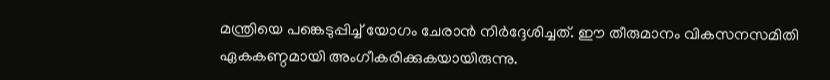മന്ത്രിയെ പങ്കെടുപ്പിച്ച് യോഗം ചേരാന്‍ നിര്‍ദ്ദേശിച്ചത്. ഈ തീരുമാനം വികസനസമിതി ഏകകണ്ഠമായി അംഗീകരിക്കുകയായിരുന്നു.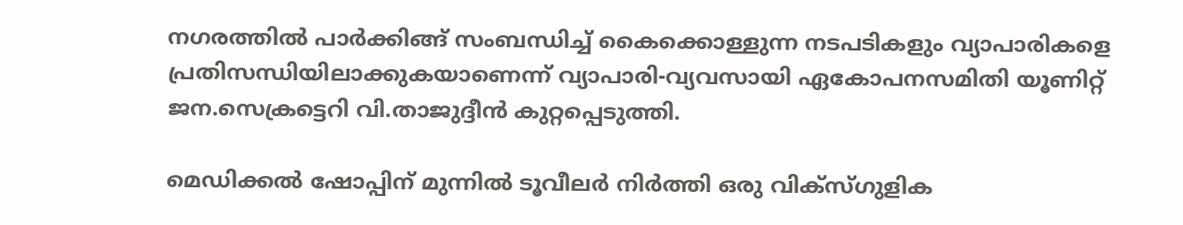നഗരത്തില്‍ പാര്‍ക്കിങ്ങ് സംബന്ധിച്ച് കൈക്കൊള്ളുന്ന നടപടികളും വ്യാപാരികളെ പ്രതിസന്ധിയിലാക്കുകയാണെന്ന് വ്യാപാരി-വ്യവസായി ഏകോപനസമിതി യൂണിറ്റ് ജന.സെക്രട്ടെറി വി.താജുദ്ദീന്‍ കുറ്റപ്പെടുത്തി.

മെഡിക്കല്‍ ഷോപ്പിന് മുന്നില്‍ ടൂവീലര്‍ നിര്‍ത്തി ഒരു വിക്‌സ്ഗുളിക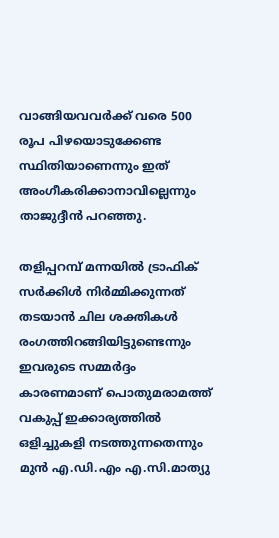വാങ്ങിയവവര്‍ക്ക് വരെ 500 രൂപ പിഴയൊടുക്കേണ്ട സ്ഥിതിയാണെന്നും ഇത് അംഗീകരിക്കാനാവില്ലെന്നും താജുദ്ദീന്‍ പറഞ്ഞു.

തളിപ്പറമ്പ് മന്നയില്‍ ട്രാഫിക് സര്‍ക്കിള്‍ നിര്‍മ്മിക്കുന്നത് തടയാന്‍ ചില ശക്തികള്‍ രംഗത്തിറങ്ങിയിട്ടുണ്ടെന്നും ഇവരുടെ സമ്മര്‍ദ്ദം കാരണമാണ് പൊതുമരാമത്ത് വകുപ്പ് ഇക്കാര്യത്തില്‍ ഒളിച്ചുകളി നടത്തുന്നതെന്നും മുന്‍ എ.ഡി.എം എ.സി.മാത്യു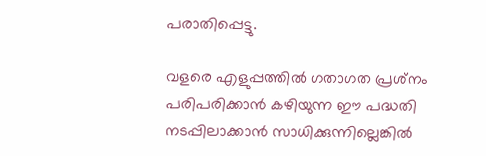പരാതിപ്പെട്ടു.

വളരെ എളുപ്പത്തില്‍ ഗതാഗത പ്രശ്‌നം പരിപരിക്കാന്‍ കഴിയുന്ന ഈ പദ്ധതി നടപ്പിലാക്കാന്‍ സാധിക്കുന്നില്ലെങ്കില്‍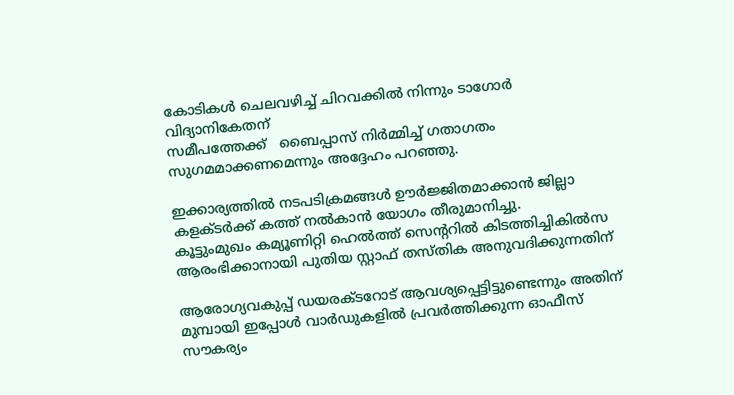കോടികള്‍ ചെലവഴിച്ച് ചിറവക്കില്‍ നിന്നും ടാഗോര്‍ വിദ്യാനികേതന്
സമീപത്തേക്ക്   ബൈപ്പാസ് നിര്‍മ്മിച്ച് ഗതാഗതം സുഗമമാക്കണമെന്നും അദ്ദേഹം പറഞ്ഞു.

ഇക്കാര്യത്തില്‍ നടപടിക്രമങ്ങള്‍ ഊര്‍ജ്ജിതമാക്കാന്‍ ജില്ലാ കളക്ടര്‍ക്ക് കത്ത് നല്‍കാന്‍ യോഗം തീരുമാനിച്ചു.
കൂട്ടുംമുഖം കമ്യൂണിറ്റി ഹെല്‍ത്ത് സെന്ററില്‍ കിടത്തിച്ചികില്‍സ ആരംഭിക്കാനായി പുതിയ സ്റ്റാഫ് തസ്തിക അനുവദിക്കുന്നതിന്

ആരോഗ്യവകുപ്പ് ഡയരക്ടറോട് ആവശ്യപ്പെട്ടിട്ടുണ്ടെന്നും അതിന് മുമ്പായി ഇപ്പോള്‍ വാര്‍ഡുകളില്‍ പ്രവര്‍ത്തിക്കുന്ന ഓഫീസ് സൗകര്യം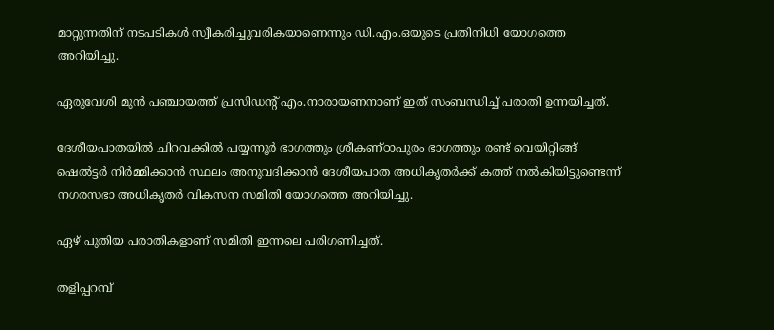മാറ്റുന്നതിന് നടപടികള്‍ സ്വീകരിച്ചുവരികയാണെന്നും ഡി.എം.ഒയുടെ പ്രതിനിധി യോഗത്തെ അറിയിച്ചു.

ഏരുവേശി മുന്‍ പഞ്ചായത്ത് പ്രസിഡന്റ് എം.നാരായണനാണ് ഇത് സംബന്ധിച്ച് പരാതി ഉന്നയിച്ചത്.

ദേശീയപാതയില്‍ ചിറവക്കില്‍ പയ്യന്നൂര്‍ ഭാഗത്തും ശ്രീകണ്ഠാപുരം ഭാഗത്തും രണ്ട് വെയിറ്റിങ്ങ് ഷെല്‍ട്ടര്‍ നിര്‍മ്മിക്കാന്‍ സ്ഥലം അനുവദിക്കാന്‍ ദേശീയപാത അധികൃതര്‍ക്ക് കത്ത് നല്‍കിയിട്ടുണ്ടെന്ന് നഗരസഭാ അധികൃതര്‍ വികസന സമിതി യോഗത്തെ അറിയിച്ചു.

ഏഴ് പുതിയ പരാതികളാണ് സമിതി ഇന്നലെ പരിഗണിച്ചത്.

തളിപ്പറമ്പ്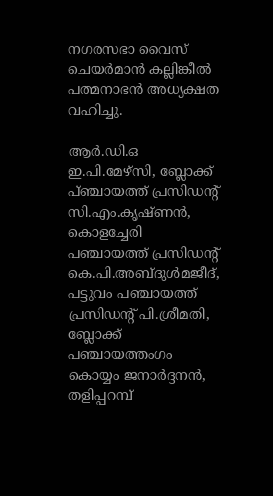നഗരസഭാ വൈസ് ചെയര്‍മാന്‍ കല്ലിങ്കീല്‍ പത്മനാഭന്‍ അധ്യക്ഷത വഹിച്ചു.

ആര്‍.ഡി.ഒ ഇ.പി.മേഴ്‌സി, ബ്ലോക്ക് പ്ഞ്ചായത്ത് പ്രസിഡന്റ് സി.എം.കൃഷ്ണന്‍, കൊളച്ചേരി പഞ്ചായത്ത് പ്രസിഡന്റ് കെ.പി.അബ്ദുള്‍മജീദ്, പട്ടുവം പഞ്ചായത്ത് പ്രസിഡന്റ് പി.ശ്രീമതി, ബ്ലോക്ക് പഞ്ചായത്തംഗം കൊയ്യം ജനാര്‍ദ്ദനന്‍, തളിപ്പറമ്പ്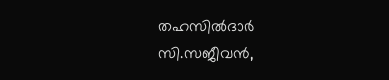തഹസില്‍ദാര്‍ സി.സജീവന്‍,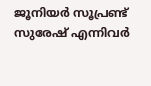ജൂനിയര്‍ സൂപ്രണ്ട് സുരേഷ് എന്നിവര്‍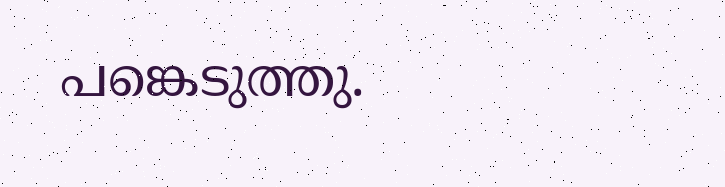പങ്കെടുത്തു.